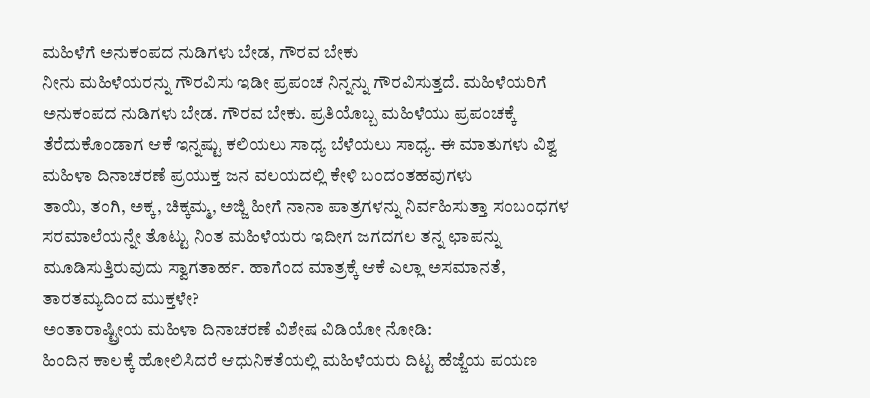ಮಹಿಳೆಗೆ ಅನುಕಂಪದ ನುಡಿಗಳು ಬೇಡ, ಗೌರವ ಬೇಕು
ನೀನು ಮಹಿಳೆಯರನ್ನು ಗೌರವಿಸು ಇಡೀ ಪ್ರಪಂಚ ನಿನ್ನನ್ನು ಗೌರವಿಸುತ್ತದೆ. ಮಹಿಳೆಯರಿಗೆ ಅನುಕಂಪದ ನುಡಿಗಳು ಬೇಡ. ಗೌರವ ಬೇಕು. ಪ್ರತಿಯೊಬ್ಬ ಮಹಿಳೆಯು ಪ್ರಪಂಚಕ್ಕೆ ತೆರೆದುಕೊಂಡಾಗ ಆಕೆ ಇನ್ನಷ್ಟು ಕಲಿಯಲು ಸಾಧ್ಯ ಬೆಳೆಯಲು ಸಾಧ್ಯ. ಈ ಮಾತುಗಳು ವಿಶ್ವ ಮಹಿಳಾ ದಿನಾಚರಣೆ ಪ್ರಯುಕ್ತ ಜನ ವಲಯದಲ್ಲಿ ಕೇಳಿ ಬಂದಂತಹವುಗಳು
ತಾಯಿ, ತಂಗಿ, ಅಕ್ಕ, ಚಿಕ್ಕಮ್ಮ, ಅಜ್ಜಿ ಹೀಗೆ ನಾನಾ ಪಾತ್ರಗಳನ್ನು ನಿರ್ವಹಿಸುತ್ತಾ ಸಂಬಂಧಗಳ ಸರಮಾಲೆಯನ್ನೇ ತೊಟ್ಟು ನಿಂತ ಮಹಿಳೆಯರು ಇದೀಗ ಜಗದಗಲ ತನ್ನ ಛಾಪನ್ನು ಮೂಡಿಸುತ್ತಿರುವುದು ಸ್ವಾಗತಾರ್ಹ. ಹಾಗೆಂದ ಮಾತ್ರಕ್ಕೆ ಆಕೆ ಎಲ್ಲಾ ಅಸಮಾನತೆ, ತಾರತಮ್ಯದಿಂದ ಮುಕ್ತಳೇ?
ಅಂತಾರಾಷ್ಟ್ರೀಯ ಮಹಿಳಾ ದಿನಾಚರಣೆ ವಿಶೇಷ ವಿಡಿಯೋ ನೋಡಿ:
ಹಿಂದಿನ ಕಾಲಕ್ಕೆ ಹೋಲಿಸಿದರೆ ಆಧುನಿಕತೆಯಲ್ಲಿ ಮಹಿಳೆಯರು ದಿಟ್ಟ ಹೆಜ್ಜೆಯ ಪಯಣ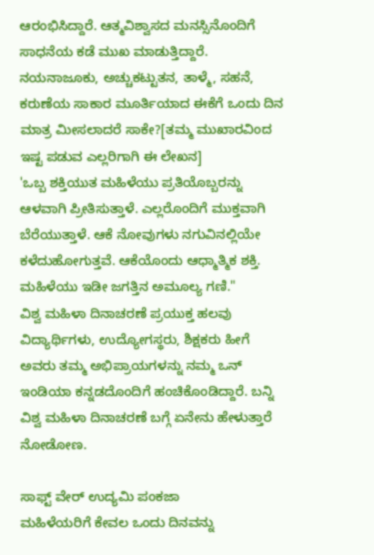ಆರಂಭಿಸಿದ್ದಾರೆ. ಆತ್ಮವಿಶ್ವಾಸದ ಮನಸ್ಸಿನೊಂದಿಗೆ ಸಾಧನೆಯ ಕಡೆ ಮುಖ ಮಾಡುತ್ತಿದ್ದಾರೆ. ನಯನಾಜೂಕು, ಅಚ್ಚುಕಟ್ಟುತನ, ತಾಳ್ಮೆ, ಸಹನೆ, ಕರುಣೆಯ ಸಾಕಾರ ಮೂರ್ತಿಯಾದ ಈಕೆಗೆ ಒಂದು ದಿನ ಮಾತ್ರ ಮೀಸಲಾದರೆ ಸಾಕೇ?[ತಮ್ಮ ಮುಖಾರವಿಂದ ಇಷ್ಟ ಪಡುವ ಎಲ್ಲರಿಗಾಗಿ ಈ ಲೇಖನ]
'ಒಬ್ಬ ಶಕ್ತಿಯುತ ಮಹಿಳೆಯು ಪ್ರತಿಯೊಬ್ಬರನ್ನು ಆಳವಾಗಿ ಪ್ರೀತಿಸುತ್ತಾಳೆ. ಎಲ್ಲರೊಂದಿಗೆ ಮುಕ್ತವಾಗಿ ಬೆರೆಯುತ್ತಾಳೆ. ಆಕೆ ನೋವುಗಳು ನಗುವಿನಲ್ಲಿಯೇ ಕಳೆದುಹೋಗುತ್ತವೆ. ಆಕೆಯೊಂದು ಆಧ್ಮಾತ್ಮಿಕ ಶಕ್ತಿ. ಮಹಿಳೆಯು ಇಡೀ ಜಗತ್ತಿನ ಅಮೂಲ್ಯ ಗಣಿ."
ವಿಶ್ವ ಮಹಿಳಾ ದಿನಾಚರಣೆ ಪ್ರಯುಕ್ತ ಹಲವು ವಿದ್ಯಾರ್ಥಿಗಳು, ಉದ್ಯೋಗಸ್ಥರು, ಶಿಕ್ಷಕರು ಹೀಗೆ ಅವರು ತಮ್ಮ ಅಭಿಪ್ರಾಯಗಳನ್ನು ನಮ್ಮ ಒನ್ ಇಂಡಿಯಾ ಕನ್ನಡದೊಂದಿಗೆ ಹಂಚಿಕೊಂಡಿದ್ದಾರೆ. ಬನ್ನಿ ವಿಶ್ವ ಮಹಿಳಾ ದಿನಾಚರಣೆ ಬಗ್ಗೆ ಏನೇನು ಹೇಳುತ್ತಾರೆ ನೋಡೋಣ.

ಸಾಫ್ಟ್ ವೇರ್ ಉದ್ಯಮಿ ಪಂಕಜಾ
ಮಹಿಳೆಯರಿಗೆ ಕೇವಲ ಒಂದು ದಿನವನ್ನು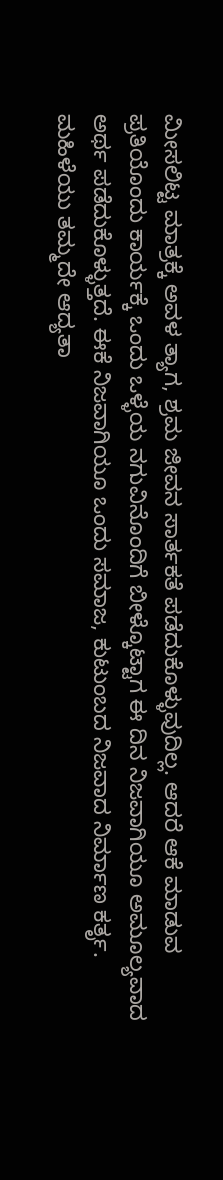ಮೀಸಲಿಟ್ಟ ಮಾತ್ರಕ್ಕೆ ಅವಳ ತ್ಯಾಗ, ಶ್ರಮ ಜೀವನ ಸಾರ್ತಕತೆ ಪಡೆದುಕೊಳ್ಳುವುದಿಲ್ಲ. ಆದರೆ ಆಕೆ ಮಾಡುವ ಪ್ರತಿಯೊಂದು ಕಾರ್ಯಕ್ಕೆ ಒಂದು ಒಳ್ಳೆಯ ನಗುವಿನೊಂದಿಗೆ ಬೀಳ್ಕೊಟ್ಟಾಗ ಈ ದಿನ ನಿಜವಾಗಿಯೂ ಅಮೂಲ್ಯವಾದ ಅರ್ಥ ಪಡೆದುಕೊಳ್ಳುತ್ತದೆ. ಈಕೆ ನಿಜವಾಗಿಯೂ ಒಂದು ಸಮಾಜ, ಕುಟುಂಬದ ನಿಜವಾದ ನಿರ್ಮಾಣ ಕರ್ತೃ. ಮಹಿಳೆಯು ತಮ್ಮದೇ ಆದ್ಯತಾ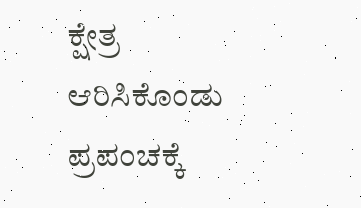ಕ್ಷೇತ್ರ ಆರಿಸಿಕೊಂಡು ಪ್ರಪಂಚಕ್ಕೆ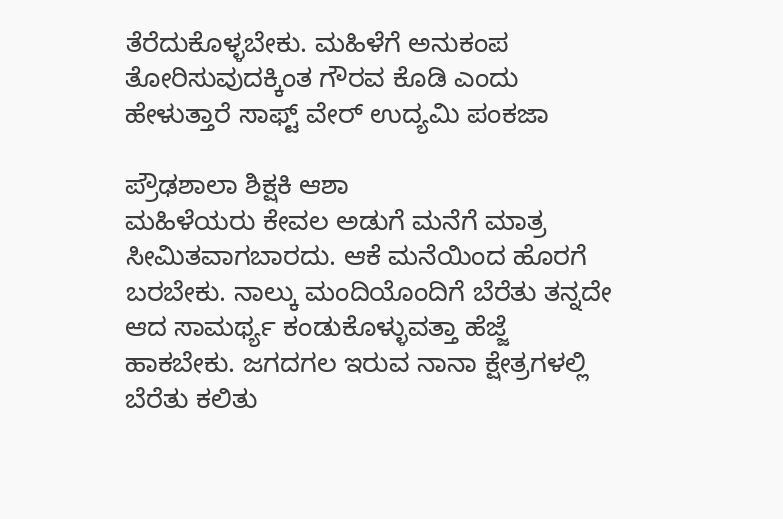ತೆರೆದುಕೊಳ್ಳಬೇಕು. ಮಹಿಳೆಗೆ ಅನುಕಂಪ ತೋರಿಸುವುದಕ್ಕಿಂತ ಗೌರವ ಕೊಡಿ ಎಂದು ಹೇಳುತ್ತಾರೆ ಸಾಫ್ಟ್ ವೇರ್ ಉದ್ಯಮಿ ಪಂಕಜಾ

ಪ್ರೌಢಶಾಲಾ ಶಿಕ್ಷಕಿ ಆಶಾ
ಮಹಿಳೆಯರು ಕೇವಲ ಅಡುಗೆ ಮನೆಗೆ ಮಾತ್ರ ಸೀಮಿತವಾಗಬಾರದು. ಆಕೆ ಮನೆಯಿಂದ ಹೊರಗೆ ಬರಬೇಕು. ನಾಲ್ಕು ಮಂದಿಯೊಂದಿಗೆ ಬೆರೆತು ತನ್ನದೇ ಆದ ಸಾಮರ್ಥ್ಯ ಕಂಡುಕೊಳ್ಳುವತ್ತಾ ಹೆಜ್ಜೆ ಹಾಕಬೇಕು. ಜಗದಗಲ ಇರುವ ನಾನಾ ಕ್ಷೇತ್ರಗಳಲ್ಲಿ ಬೆರೆತು ಕಲಿತು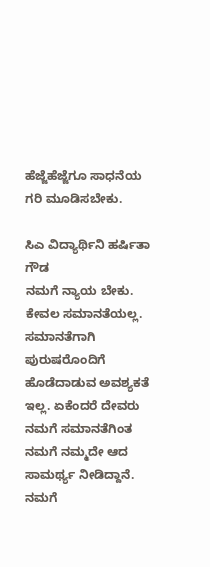ಹೆಜ್ಜೆಹೆಜ್ಜೆಗೂ ಸಾಧನೆಯ ಗರಿ ಮೂಡಿಸಬೇಕು.

ಸಿಎ ವಿದ್ಯಾರ್ಥಿನಿ ಹರ್ಷಿತಾ ಗೌಡ
ನಮಗೆ ನ್ಯಾಯ ಬೇಕು. ಕೇವಲ ಸಮಾನತೆಯಲ್ಲ. ಸಮಾನತೆಗಾಗಿ ಪುರುಷರೊಂದಿಗೆ ಹೊಡೆದಾಡುವ ಅವಶ್ಯಕತೆ ಇಲ್ಲ. ಏಕೆಂದರೆ ದೇವರು ನಮಗೆ ಸಮಾನತೆಗಿಂತ ನಮಗೆ ನಮ್ಮದೇ ಆದ ಸಾಮರ್ಥ್ಯ ನೀಡಿದ್ದಾನೆ. ನಮಗೆ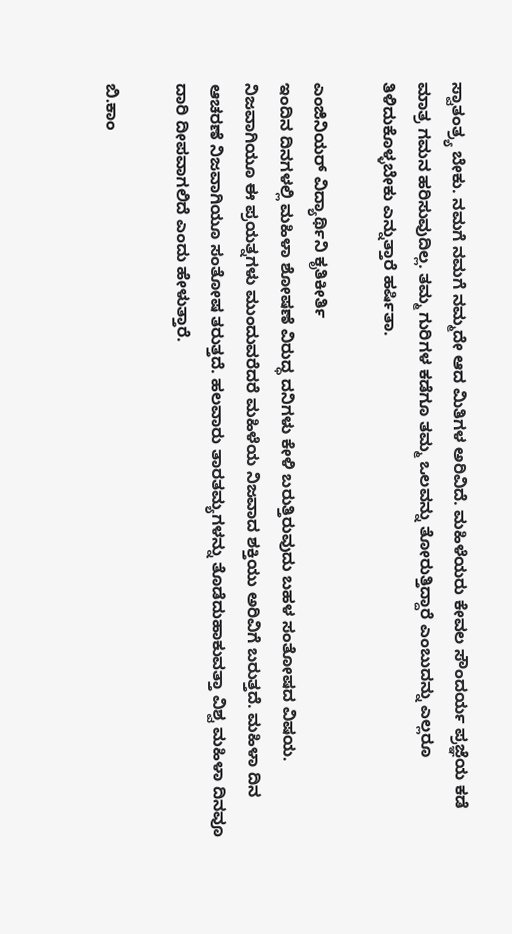ಸ್ವಾತಂತ್ರ್ಯ ಬೇಕು. ನಮಗೆ ನಮಗೆ ನಮ್ಮದೇ ಆದ ಮಿತಿಗಳ ಅರಿವಿದೆ. ಮಹಿಳೆಯರು ಕೇವಲ ಸೌಂದರ್ಯ ಪ್ರಜ್ಞೆಯ ಕಡೆ ಮಾತ್ರ ಗಮನ ಹರಿಸುವುದಿಲ್ಲ. ತಮ್ಮ ಗುರಿಗಳ ಕಡೆಗೂ ತಮ್ಮ ಒಲವನ್ನು ತೋರುತ್ತಿದ್ದಾರೆ ಎಂಬುದನ್ನು ಎಲ್ಲರೂ ತಿಳಿದುಕೊಳ್ಳಬೇಕು ಎನ್ನುತ್ತಾರೆ ಹರ್ಷಿತಾ.

ಎಂಜಿನಿಯರ್ ವಿದ್ಯಾರ್ಥಿನಿ ಕೃತಿಕೀರ್ತಿ
ಇಂದಿನ ದಿನಗಳಲ್ಲಿ ಮಹಿಳಾ ಶೋಷಣೆ ವಿರುದ್ಧ ದನಿಗಳು ಕೇಳಿ ಬರುತ್ತಿರುವುದು ಬಹಳ ಸಂತೋಷದ ವಿಷಯ. ನಿಜವಾಗಿಯೂ ಈ ಪ್ರಯತ್ನಗಳು ಮುಂದುವರೆದರೆ ಮಹಿಳೆಯ ನಿಜವಾದ ಶಕ್ತಿಯು ಅರಿವಿಗೆ ಬರುತ್ತದೆ. ಮಹಿಳಾ ದಿನ ಆಚರಣೆ ನಿಜವಾಗಿಯೂ ಸಂತೋಷ ತರುತ್ತದೆ. ಹಲವಾರು ತಾರತಮ್ಯಗಳನ್ನು ತೊಡೆದುಹಾಕುವತ್ತಾ ವಿಶ್ವ ಮಹಿಳಾ ದಿನವೂ ದಾರಿ ದೀಪವಾಗಲಿದೆ ಎಂದು ಹೇಳುತ್ತಾರೆ.

ಬಿ.ಕಾಂ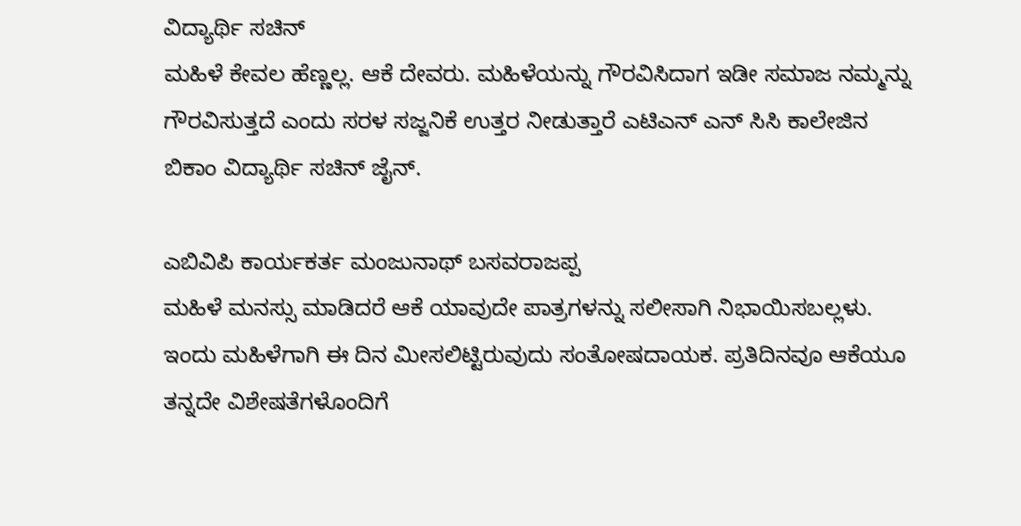ವಿದ್ಯಾರ್ಥಿ ಸಚಿನ್
ಮಹಿಳೆ ಕೇವಲ ಹೆಣ್ಣಲ್ಲ. ಆಕೆ ದೇವರು. ಮಹಿಳೆಯನ್ನು ಗೌರವಿಸಿದಾಗ ಇಡೀ ಸಮಾಜ ನಮ್ಮನ್ನು ಗೌರವಿಸುತ್ತದೆ ಎಂದು ಸರಳ ಸಜ್ಜನಿಕೆ ಉತ್ತರ ನೀಡುತ್ತಾರೆ ಎಟಿಎನ್ ಎನ್ ಸಿಸಿ ಕಾಲೇಜಿನ ಬಿಕಾಂ ವಿದ್ಯಾರ್ಥಿ ಸಚಿನ್ ಜೈನ್.

ಎಬಿವಿಪಿ ಕಾರ್ಯಕರ್ತ ಮಂಜುನಾಥ್ ಬಸವರಾಜಪ್ಪ
ಮಹಿಳೆ ಮನಸ್ಸು ಮಾಡಿದರೆ ಆಕೆ ಯಾವುದೇ ಪಾತ್ರಗಳನ್ನು ಸಲೀಸಾಗಿ ನಿಭಾಯಿಸಬಲ್ಲಳು. ಇಂದು ಮಹಿಳೆಗಾಗಿ ಈ ದಿನ ಮೀಸಲಿಟ್ಟಿರುವುದು ಸಂತೋಷದಾಯಕ. ಪ್ರತಿದಿನವೂ ಆಕೆಯೂ ತನ್ನದೇ ವಿಶೇಷತೆಗಳೊಂದಿಗೆ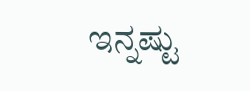ಇನ್ನಷ್ಟು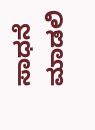ಸಾಧನೆ ಮಾಡಲಿ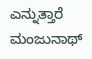ಎನ್ನುತ್ತಾರೆ ಮಂಜುನಾಥ್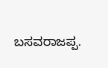ಬಸವರಾಜಪ್ಪ.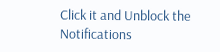Click it and Unblock the Notifications